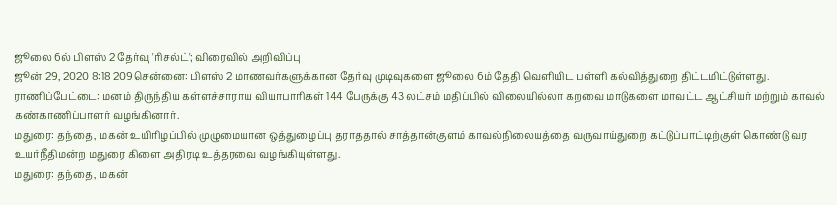ஜூலை 6ல் பிளஸ் 2 தேர்வு 'ரிசல்ட்'; விரைவில் அறிவிப்பு
ஜூன் 29, 2020 8:18 209சென்னை: பிளஸ் 2 மாணவர்களுக்கான தேர்வு முடிவுகளை ஜூலை 6ம் தேதி வெளியிட பள்ளி கல்வித்துறை திட்டமிட்டுள்ளது.
ராணிப்பேட்டை: மனம் திருந்திய கள்ளச்சாராய வியாபாரிகள் 144 பேருக்கு 43 லட்சம் மதிப்பில் விலையில்லா கறவை மாடுகளை மாவட்ட ஆட்சியர் மற்றும் காவல் கண்காணிப்பாளர் வழங்கினார்.
மதுரை: தந்தை, மகன் உயிரிழப்பில் முழுமையான ஒத்துழைப்பு தராததால் சாத்தான்குளம் காவல்நிலையத்தை வருவாய்துறை கட்டுப்பாட்டிற்குள் கொண்டு வர உயர்நீதிமன்ற மதுரை கிளை அதிரடி உத்தரவை வழங்கியுள்ளது.
மதுரை: தந்தை, மகன்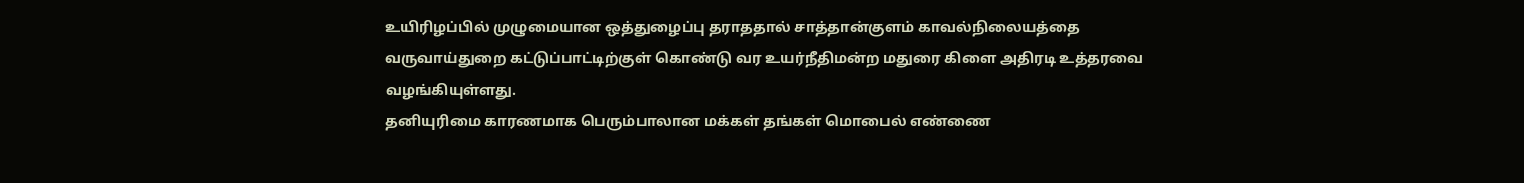உயிரிழப்பில் முழுமையான ஒத்துழைப்பு தராததால் சாத்தான்குளம் காவல்நிலையத்தை வருவாய்துறை கட்டுப்பாட்டிற்குள் கொண்டு வர உயர்நீதிமன்ற மதுரை கிளை அதிரடி உத்தரவை வழங்கியுள்ளது.
தனியுரிமை காரணமாக பெரும்பாலான மக்கள் தங்கள் மொபைல் எண்ணை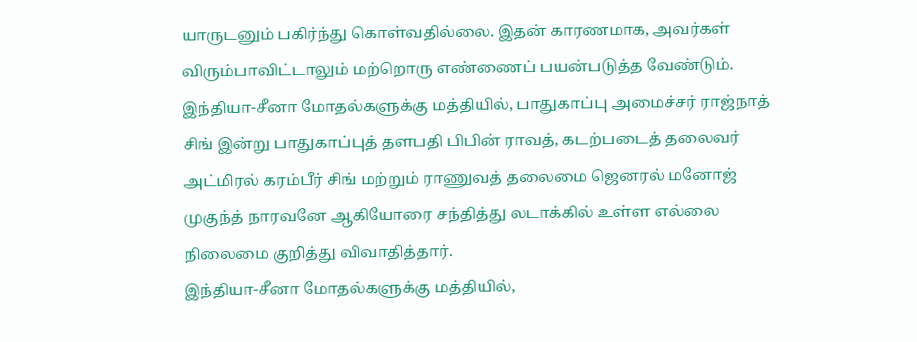யாருடனும் பகிர்ந்து கொள்வதில்லை. இதன் காரணமாக, அவர்கள் விரும்பாவிட்டாலும் மற்றொரு எண்ணைப் பயன்படுத்த வேண்டும்.
இந்தியா-சீனா மோதல்களுக்கு மத்தியில், பாதுகாப்பு அமைச்சர் ராஜ்நாத் சிங் இன்று பாதுகாப்புத் தளபதி பிபின் ராவத், கடற்படைத் தலைவர் அட்மிரல் கரம்பீர் சிங் மற்றும் ராணுவத் தலைமை ஜெனரல் மனோஜ் முகுந்த் நாரவனே ஆகியோரை சந்தித்து லடாக்கில் உள்ள எல்லை நிலைமை குறித்து விவாதித்தார்.
இந்தியா-சீனா மோதல்களுக்கு மத்தியில்,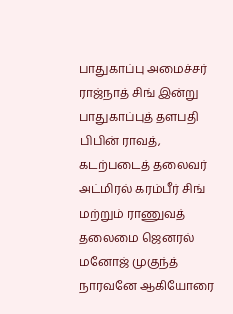பாதுகாப்பு அமைச்சர் ராஜ்நாத் சிங் இன்று பாதுகாப்புத் தளபதி பிபின் ராவத், கடற்படைத் தலைவர் அட்மிரல் கரம்பீர் சிங் மற்றும் ராணுவத் தலைமை ஜெனரல் மனோஜ் முகுந்த் நாரவனே ஆகியோரை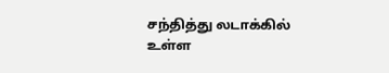சந்தித்து லடாக்கில் உள்ள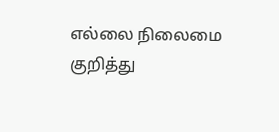எல்லை நிலைமை குறித்து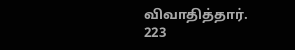விவாதித்தார்.
223